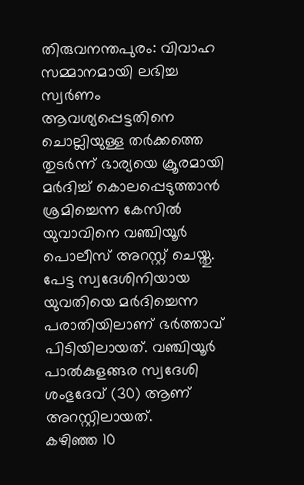തിരുവനന്തപുരം: വിവാഹ സമ്മാനമായി ലഭിച്ച സ്വർണം ആവശ്യപ്പെട്ടതിനെ ചൊല്ലിയുള്ള തർക്കത്തെ തുടർന്ന് ഭാര്യയെ ക്രൂരമായി മർദിച്ച് കൊലപ്പെടുത്താൻ ശ്രമിച്ചെന്ന കേസിൽ യുവാവിനെ വഞ്ചിയൂർ പൊലീസ് അറസ്റ്റ് ചെയ്തു. പേട്ട സ്വദേശിനിയായ യുവതിയെ മർദിച്ചെന്ന പരാതിയിലാണ് ഭർത്താവ് പിടിയിലായത്. വഞ്ചിയൂർ പാൽകുളങ്ങര സ്വദേശി ശംഭുദേവ് (30) ആണ് അറസ്റ്റിലായത്.
കഴിഞ്ഞ 10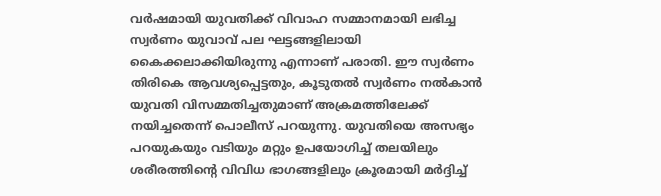വർഷമായി യുവതിക്ക് വിവാഹ സമ്മാനമായി ലഭിച്ച സ്വർണം യുവാവ് പല ഘട്ടങ്ങളിലായി കൈക്കലാക്കിയിരുന്നു എന്നാണ് പരാതി. ഈ സ്വർണം തിരികെ ആവശ്യപ്പെട്ടതും, കൂടുതൽ സ്വർണം നൽകാൻ യുവതി വിസമ്മതിച്ചതുമാണ് അക്രമത്തിലേക്ക് നയിച്ചതെന്ന് പൊലീസ് പറയുന്നു. യുവതിയെ അസഭ്യം പറയുകയും വടിയും മറ്റും ഉപയോഗിച്ച് തലയിലും ശരീരത്തിന്റെ വിവിധ ഭാഗങ്ങളിലും ക്രൂരമായി മർദ്ദിച്ച്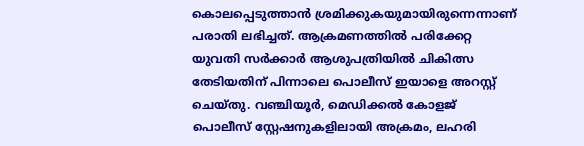കൊലപ്പെടുത്താൻ ശ്രമിക്കുകയുമായിരുന്നെന്നാണ് പരാതി ലഭിച്ചത്. ആക്രമണത്തിൽ പരിക്കേറ്റ യുവതി സർക്കാർ ആശുപത്രിയിൽ ചികിത്സ തേടിയതിന് പിന്നാലെ പൊലീസ് ഇയാളെ അറസ്റ്റ് ചെയ്തു. വഞ്ചിയൂർ, മെഡിക്കൽ കോളജ് പൊലീസ് സ്റ്റേഷനുകളിലായി അക്രമം, ലഹരി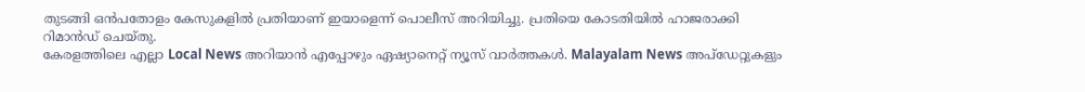തുടങ്ങി ഒൻപതോളം കേസുകളിൽ പ്രതിയാണ് ഇയാളെന്ന് പൊലീസ് അറിയിച്ചു. പ്രതിയെ കോടതിയിൽ ഹാജരാക്കി റിമാൻഡ് ചെയ്തു.
കേരളത്തിലെ എല്ലാ Local News അറിയാൻ എപ്പോഴും ഏഷ്യാനെറ്റ് ന്യൂസ് വാർത്തകൾ. Malayalam News അപ്ഡേറ്റുകളും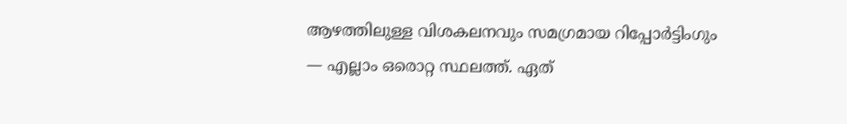ആഴത്തിലുള്ള വിശകലനവും സമഗ്രമായ റിപ്പോർട്ടിംഗും — എല്ലാം ഒരൊറ്റ സ്ഥലത്ത്. ഏത്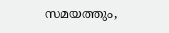സമയത്തും,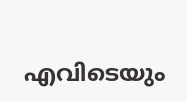എവിടെയും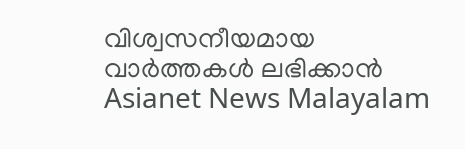വിശ്വസനീയമായ വാർത്തകൾ ലഭിക്കാൻ Asianet News Malayalam